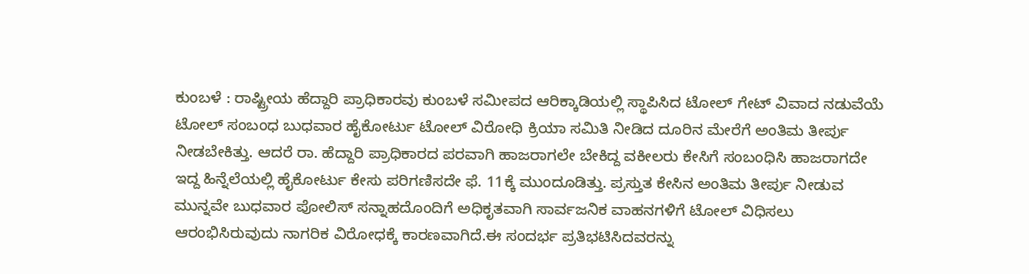ಕುಂಬಳೆ : ರಾಷ್ಟ್ರೀಯ ಹೆದ್ದಾರಿ ಪ್ರಾಧಿಕಾರವು ಕುಂಬಳೆ ಸಮೀಪದ ಆರಿಕ್ಕಾಡಿಯಲ್ಲಿ ಸ್ಥಾಪಿಸಿದ ಟೋಲ್ ಗೇಟ್ ವಿವಾದ ನಡುವೆಯೆ ಟೋಲ್ ಸಂಬಂಧ ಬುಧವಾರ ಹೈಕೋರ್ಟು ಟೋಲ್ ವಿರೋಧಿ ಕ್ರಿಯಾ ಸಮಿತಿ ನೀಡಿದ ದೂರಿನ ಮೇರೆಗೆ ಅಂತಿಮ ತೀರ್ಪು ನೀಡಬೇಕಿತ್ತು. ಆದರೆ ರಾ. ಹೆದ್ದಾರಿ ಪ್ರಾಧಿಕಾರದ ಪರವಾಗಿ ಹಾಜರಾಗಲೇ ಬೇಕಿದ್ದ ವಕೀಲರು ಕೇಸಿಗೆ ಸಂಬಂಧಿಸಿ ಹಾಜರಾಗದೇ ಇದ್ದ ಹಿನ್ನೆಲೆಯಲ್ಲಿ ಹೈಕೋರ್ಟು ಕೇಸು ಪರಿಗಣಿಸದೇ ಫೆ. 11ಕ್ಕೆ ಮುಂದೂಡಿತ್ತು. ಪ್ರಸ್ತುತ ಕೇಸಿನ ಅಂತಿಮ ತೀರ್ಪು ನೀಡುವ ಮುನ್ನವೇ ಬುಧವಾರ ಪೋಲಿಸ್ ಸನ್ನಾಹದೊಂದಿಗೆ ಅಧಿಕೃತವಾಗಿ ಸಾರ್ವಜನಿಕ ವಾಹನಗಳಿಗೆ ಟೋಲ್ ವಿಧಿಸಲು ಆರಂಭಿಸಿರುವುದು ನಾಗರಿಕ ವಿರೋಧಕ್ಕೆ ಕಾರಣವಾಗಿದೆ.ಈ ಸಂದರ್ಭ ಪ್ರತಿಭಟಿಸಿದವರನ್ನು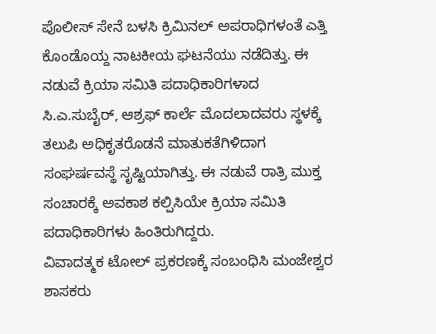ಪೊಲೀಸ್ ಸೇನೆ ಬಳಸಿ ಕ್ರಿಮಿನಲ್ ಅಪರಾಧಿಗಳಂತೆ ಎತ್ತಿ ಕೊಂಡೊಯ್ದ ನಾಟಕೀಯ ಘಟನೆಯು ನಡೆದಿತ್ತು. ಈ ನಡುವೆ ಕ್ರಿಯಾ ಸಮಿತಿ ಪದಾಧಿಕಾರಿಗಳಾದ ಸಿ.ಎ.ಸುಬೈರ್, ಆಶ್ರಫ್ ಕಾರ್ಲೆ ಮೊದಲಾದವರು ಸ್ಥಳಕ್ಕೆ ತಲುಪಿ ಅಧಿಕೃತರೊಡನೆ ಮಾತುಕತೆಗಿಳಿದಾಗ ಸಂಘರ್ಷವಸ್ಥೆ ಸೃಷ್ಟಿಯಾಗಿತ್ತು. ಈ ನಡುವೆ ರಾತ್ರಿ ಮುಕ್ತ ಸಂಚಾರಕ್ಕೆ ಅವಕಾಶ ಕಲ್ಪಿಸಿಯೇ ಕ್ರಿಯಾ ಸಮಿತಿ ಪದಾಧಿಕಾರಿಗಳು ಹಿಂತಿರುಗಿದ್ದರು.
ವಿವಾದತ್ಮಕ ಟೋಲ್ ಪ್ರಕರಣಕ್ಕೆ ಸಂಬಂಧಿಸಿ ಮಂಜೇಶ್ವರ ಶಾಸಕರು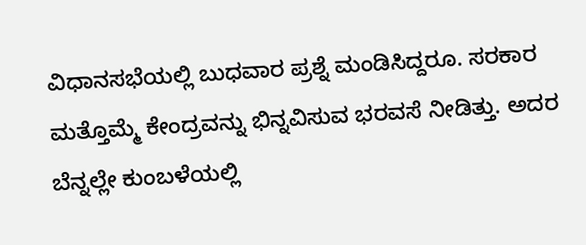ವಿಧಾನಸಭೆಯಲ್ಲಿ ಬುಧವಾರ ಪ್ರಶ್ನೆ ಮಂಡಿಸಿದ್ದರೂ. ಸರಕಾರ ಮತ್ತೊಮ್ಮೆ ಕೇಂದ್ರವನ್ನು ಭಿನ್ನವಿಸುವ ಭರವಸೆ ನೀಡಿತ್ತು. ಅದರ ಬೆನ್ನಲ್ಲೇ ಕುಂಬಳೆಯಲ್ಲಿ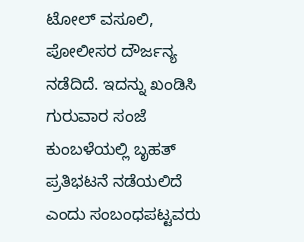ಟೋಲ್ ವಸೂಲಿ, ಪೋಲೀಸರ ದೌರ್ಜನ್ಯ ನಡೆದಿದೆ. ಇದನ್ನು ಖಂಡಿಸಿ ಗುರುವಾರ ಸಂಜೆ ಕುಂಬಳೆಯಲ್ಲಿ ಬೃಹತ್ ಪ್ರತಿಭಟನೆ ನಡೆಯಲಿದೆ ಎಂದು ಸಂಬಂಧಪಟ್ಟವರು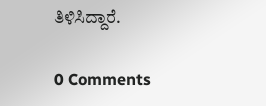ತಿಳಿಸಿದ್ದಾರೆ.

0 Comments